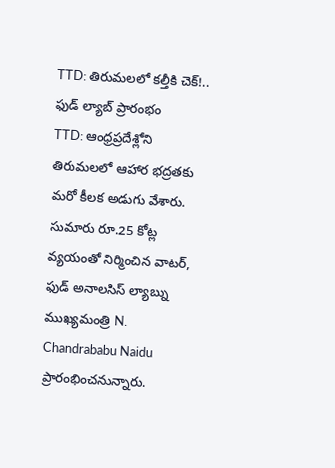TTD: తిరుమలలో కల్తీకి చెక్!.. ఫుడ్ ల్యాబ్ ప్రారంభం
TTD: ఆంధ్రప్రదేశ్లోని తిరుమలలో ఆహార భద్రతకు మరో కీలక అడుగు వేశారు. సుమారు రూ.25 కోట్ల వ్యయంతో నిర్మించిన వాటర్, ఫుడ్ అనాలసిస్ ల్యాబ్ను ముఖ్యమంత్రి N. Chandrababu Naidu ప్రారంభించనున్నారు.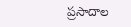ప్రసాదాల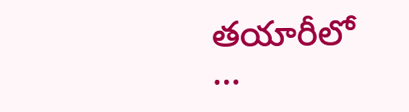తయారీలో …